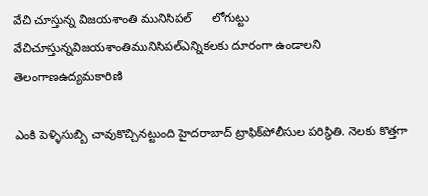వేచి చూస్తున్న విజయశాంతి మునిసిపల్‌      లోగుట్టు    వేచిచూస్తున్నవిజయశాంతిమునిసిపల్‌ఎన్నికలకు దూరంగా ఉండాలని తెలంగాణఉద్యమకారిణి

ఎంకి పెళ్ళిసుబ్బి చావుకొచ్చినట్టుంది హైదరాబాద్‌ ట్రాఫిక్‌పోలీసుల పరిస్ధితి. నెలకు కొత్తగా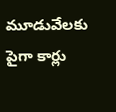మూడువేలకు పైగా కార్లు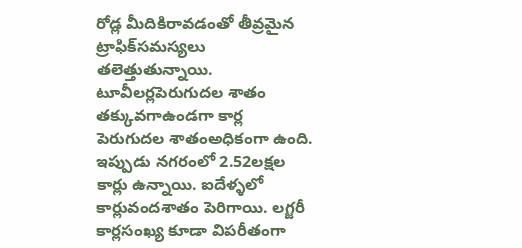రోడ్ల మీదికిరావడంతో తీవ్రమైన ట్రాఫిక్‌సమస్యలు తలెత్తుతున్నాయి. టూవీలర్లపెరుగుదల శాతం తక్కువగాఉండగా కార్ల పెరుగుదల శాతంఅధికంగా ఉంది. ఇప్పుడు నగరంలో 2.52లక్షల కార్లు ఉన్నాయి. ఐదేళ్ళలో కార్లువందశాతం పెరిగాయి. లగ్జరీ కార్లసంఖ్య కూడా విపరీతంగా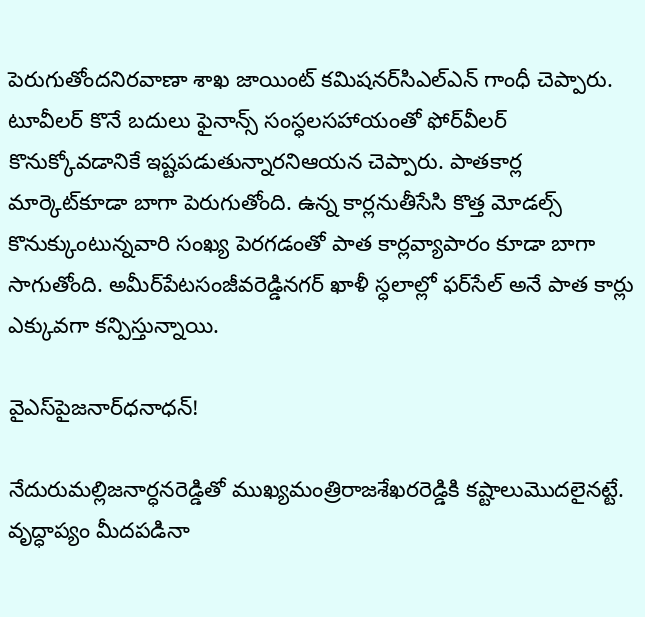పెరుగుతోందనిరవాణా శాఖ జాయింట్‌ కమిషనర్‌సిఎల్‌ఎన్‌ గాంధీ చెప్పారు. టూవీలర్‌ కొనే బదులు ఫైనాన్స్‌ సంస్ధలసహాయంతో ఫోర్‌వీలర్‌ కొనుక్కోవడానికే ఇష్టపడుతున్నారనిఆయన చెప్పారు. పాతకార్ల మార్కెట్‌కూడా బాగా పెరుగుతోంది. ఉన్న కార్లనుతీసేసి కొత్త మోడల్స్‌ కొనుక్కుంటున్నవారి సంఖ్య పెరగడంతో పాత కార్లవ్యాపారం కూడా బాగా సాగుతోంది. అమీర్‌పేటసంజీవరెడ్డినగర్‌ ఖాళీ స్ధలాల్లో ఫర్‌సేల్‌ అనే పాత కార్లు ఎక్కువగా కన్పిస్తున్నాయి.

వైఎస్‌పైజనార్‌ధనాధన్‌!

నేదురుమల్లిజనార్ధనరెడ్డితో ముఖ్యమంత్రిరాజశేఖరరెడ్డికి కష్టాలుమొదలైనట్టే. వృద్ధాప్యం మీదపడినా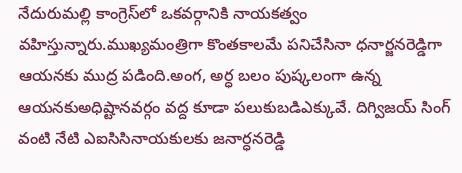నేదురుమల్లి కాంగ్రెస్‌లో ఒకవర్గానికి నాయకత్వం వహిస్తున్నారు.ముఖ్యమంత్రిగా కొంతకాలమే పనిచేసినా ధనార్జనరెడ్డిగా ఆయనకు ముద్ర పడింది.అంగ, అర్ధ బలం పుష్కలంగా ఉన్న ఆయనకుఅధిష్టానవర్గం వద్ద కూడా పలుకుబడిఎక్కువే. దిగ్విజయ్‌ సింగ్‌ వంటి నేటి ఎఐసిసినాయకులకు జనార్ధనరెడ్డి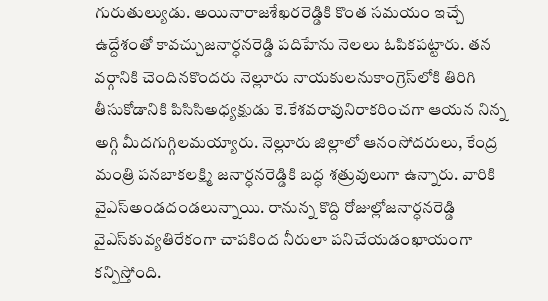గురుతుల్యుడు. అయినారాజశేఖరరెడ్డికి కొంత సమయం ఇచ్చే ఉద్దేశంతో కావచ్చుజనార్ధనరెడ్డి పదిహేను నెలలు ఓపికపట్టారు. తన వర్గానికి చెందినకొందరు నెల్లూరు నాయకులనుకాంగ్రెస్‌లోకి తిరిగి తీసుకోడానికి పిసిసిఅధ్యక్షుడు కె.కేశవరావునిరాకరించగా ఆయన నిన్న అగ్గి మీదగుగ్గిలమయ్యారు. నెల్లూరు జిల్లాలో ఆనంసోదరులు, కేంద్ర మంత్రి పనబాకలక్ష్మి జనార్ధనరెడ్డికి బద్ధ శత్రువులుగా ఉన్నారు. వారికి వైఎస్‌అండదండలున్నాయి. రానున్న కొద్ది రోజుల్లోజనార్ధనరెడ్డి వైఎస్‌కువ్యతిరేకంగా చాపకింద నీరులా పనిచేయడంఖాయంగా కన్పిస్తోంది.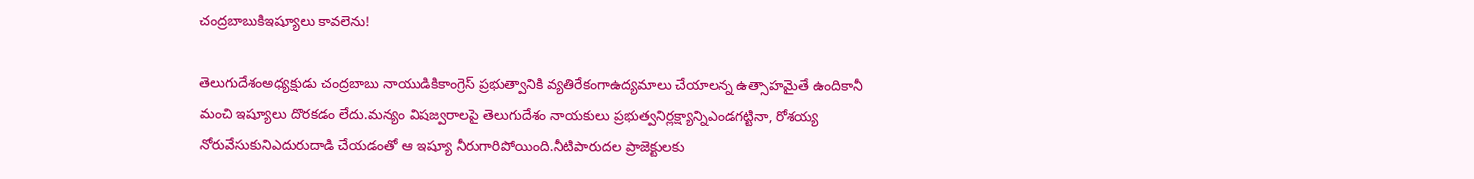చంద్రబాబుకిఇష్యూలు కావలెను!

తెలుగుదేశంఅధ్యక్షుడు చంద్రబాబు నాయుడికికాంగ్రెస్‌ ప్రభుత్వానికి వ్యతిరేకంగాఉద్యమాలు చేయాలన్న ఉత్సాహమైతే ఉందికానీ మంచి ఇష్యూలు దొరకడం లేదు.మన్యం విషజ్వరాలపై తెలుగుదేశం నాయకులు ప్రభుత్వనిర్లక్ష్యాన్నిఎండగట్టినా, రోశయ్య నోరువేసుకునిఎదురుదాడి చేయడంతో ఆ ఇష్యూ నీరుగారిపోయింది.నీటిపారుదల ప్రాజెక్టులకు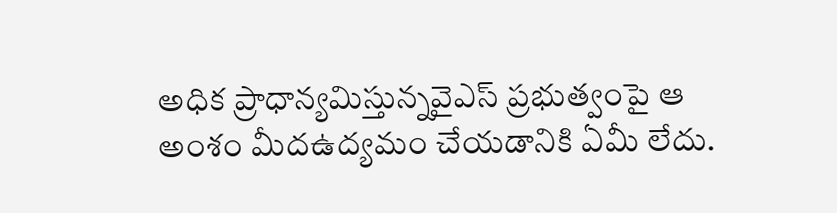అధిక ప్రాధాన్యమిస్తున్నవైఎస్‌ ప్రభుత్వంపై ఆ అంశం మీదఉద్యమం చేయడానికి ఏమీ లేదు.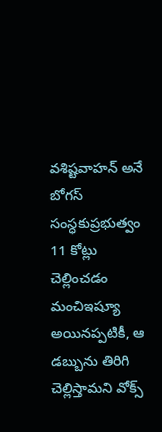వశిష్టవాహన్‌ అనే బోగస్‌ సంస్ధకుప్రభుత్వం 11 కోట్లు చెల్లించడం మంచిఇష్యూ అయినప్పటికీ, ఆ డబ్బును తిరిగి చెల్లిస్తామని వోక్స్‌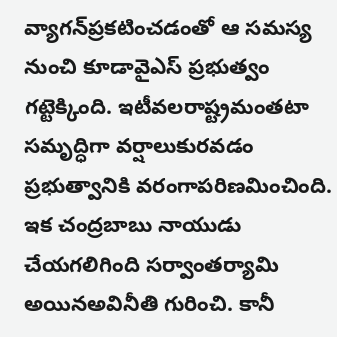వ్యాగన్‌ప్రకటించడంతో ఆ సమస్య నుంచి కూడావైఎస్‌ ప్రభుత్వం గట్టెక్కింది. ఇటీవలరాష్ట్రమంతటా సమృద్ధిగా వర్షాలుకురవడం ప్రభుత్వానికి వరంగాపరిణమించింది. ఇక చంద్రబాబు నాయుడు చేయగలిగింది సర్వాంతర్యామి అయినఅవినీతి గురించి. కానీ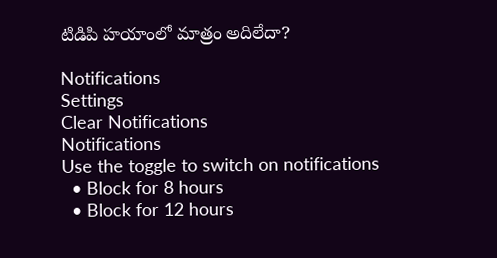టిడిపి హయాంలో మాత్రం అదిలేదా?

Notifications
Settings
Clear Notifications
Notifications
Use the toggle to switch on notifications
  • Block for 8 hours
  • Block for 12 hours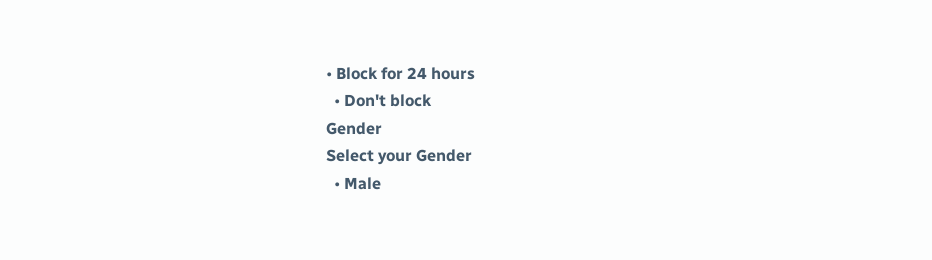• Block for 24 hours
  • Don't block
Gender
Select your Gender
  • Male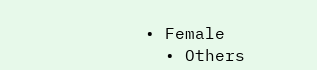• Female
  • Others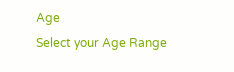Age
Select your Age Range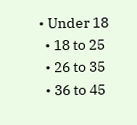• Under 18
  • 18 to 25
  • 26 to 35
  • 36 to 45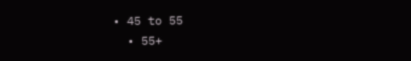• 45 to 55
  • 55+